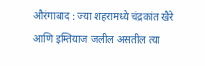औरंगाबाद : ज्या शहरामध्ये चंद्रकांत खैरे आणि इम्तियाज जलील असतील त्या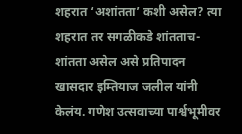शहरात ‘अशांतता’ कशी असेल? त्या शहरात तर सगळीकडे शांतताच-शांतता असेल असे प्रतिपादन खासदार इम्तियाज जलील यांनी केलंय. गणेश उत्सवाच्या पार्श्वभूमीवर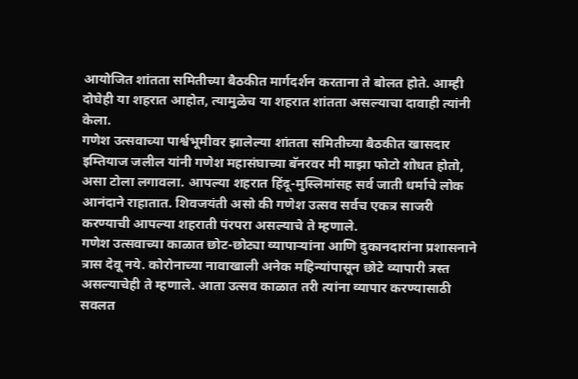आयोजित शांतता समितीच्या बैठकीत मार्गदर्शन करताना ते बोलत होते. आम्ही दोघेही या शहरात आहोत, त्यामुळेच या शहरात शांतता असल्याचा दावाही त्यांनी केला.
गणेश उत्सवाच्या पार्श्वभूमीवर झालेल्या शांतता समितीच्या बैठकीत खासदार इम्तियाज जलील यांनी गणेश महासंघाच्या बॅनरवर मी माझा फोटो शोधत होतो, असा टोला लगावला. आपल्या शहरात हिंदू-मुस्लिमांसह सर्व जाती धर्माचे लोक आनंदाने राहातात. शिवजयंती असो की गणेश उत्सव सर्वच एकत्र साजरी करण्याची आपल्या शहराती पंरपरा असल्याचे ते म्हणाले.
गणेश उत्सवाच्या काळात छोट-छोट्या व्यापाऱ्यांना आणि दुकानदारांना प्रशासनाने त्रास देवू नये. कोरोनाच्या नावाखाली अनेक महिन्यांपासून छोटे व्यापारी त्रस्त असल्याचेही ते म्हणाले. आता उत्सव काळात तरी त्यांना व्यापार करण्यासाठी सवलत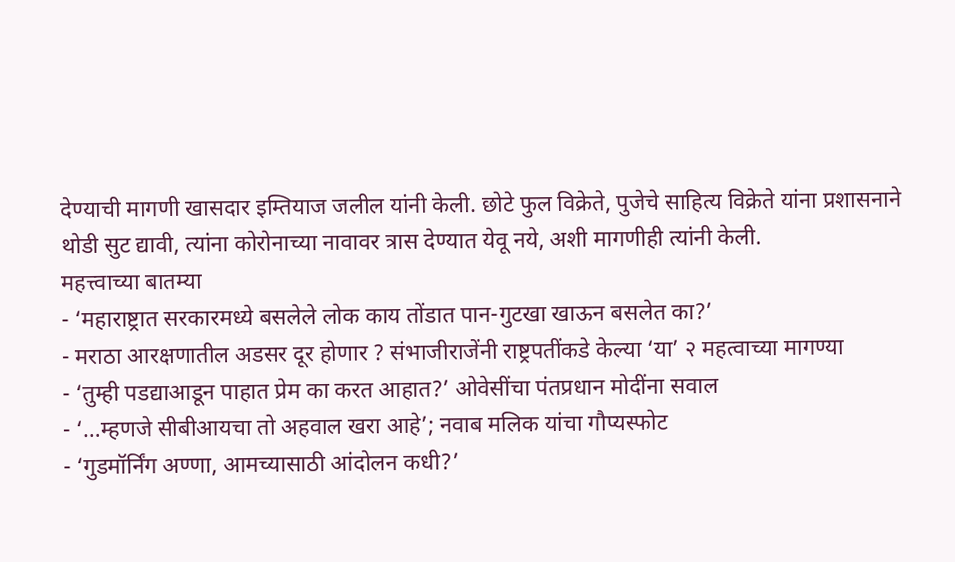देण्याची मागणी खासदार इम्तियाज जलील यांनी केली. छोटे फुल विक्रेते, पुजेचे साहित्य विक्रेते यांना प्रशासनाने थोडी सुट द्यावी, त्यांना कोरोनाच्या नावावर त्रास देण्यात येवू नये, अशी मागणीही त्यांनी केली.
महत्त्वाच्या बातम्या
- ‘महाराष्ट्रात सरकारमध्ये बसलेले लोक काय तोंडात पान-गुटखा खाऊन बसलेत का?’
- मराठा आरक्षणातील अडसर दूर होणार ? संभाजीराजेंनी राष्ट्रपतींकडे केल्या ‘या’ २ महत्वाच्या मागण्या
- ‘तुम्ही पडद्याआडून पाहात प्रेम का करत आहात?’ ओवेसींचा पंतप्रधान मोदींना सवाल
- ‘…म्हणजे सीबीआयचा तो अहवाल खरा आहे’; नवाब मलिक यांचा गौप्यस्फोट
- ‘गुडमॉर्निंग अण्णा, आमच्यासाठी आंदोलन कधी?’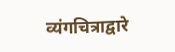व्यंगचित्राद्वारे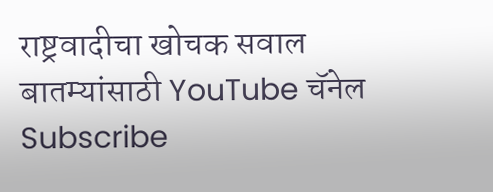राष्ट्रवादीचा खोचक सवाल
बातम्यांसाठी YouTube चॅनेल Subscribe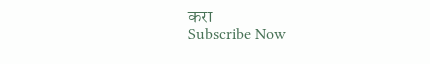करा
Subscribe Now